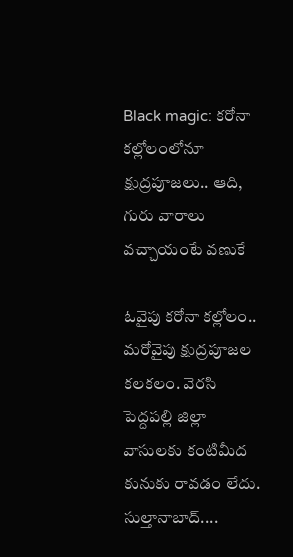Black magic: క‌రోనా క‌ల్లోలంలోనూ క్షుద్రపూజలు.. ఆది, గురు వారాలు వచ్చాయంటే వణుకే

ఓవైపు కరోనా కల్లోలం.. మరోవైపు క్షుద్రపూజల కలకలం. వెరసి పెద్దపల్లి జిల్లా వాసులకు కంటిమీద కునుకు రావడం లేదు. సుల్తానాబాద్‌....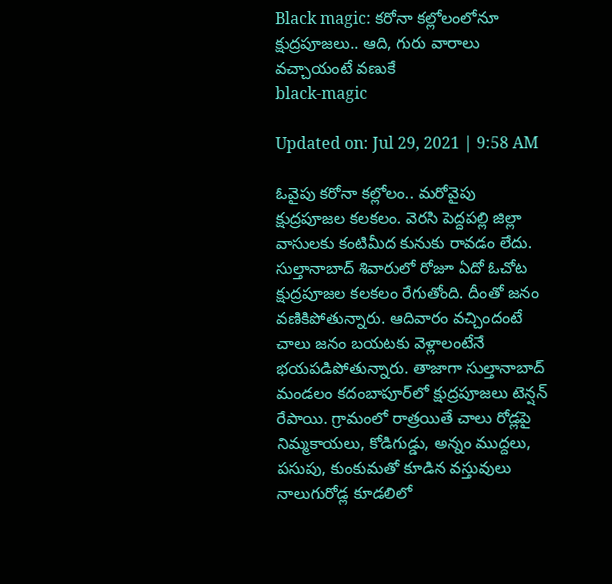Black magic: క‌రోనా క‌ల్లోలంలోనూ క్షుద్రపూజలు.. ఆది, గురు వారాలు వచ్చాయంటే వణుకే
black-magic

Updated on: Jul 29, 2021 | 9:58 AM

ఓవైపు కరోనా కల్లోలం.. మరోవైపు క్షుద్రపూజల కలకలం. వెరసి పెద్దపల్లి జిల్లా వాసులకు కంటిమీద కునుకు రావడం లేదు. సుల్తానాబాద్‌ శివారులో రోజూ ఏదో ఓచోట క్షుద్రపూజల కలకలం రేగుతోంది. దీంతో జనం వణికిపోతున్నారు. ఆదివారం వచ్చిందంటే చాలు జనం బయటకు వెళ్లాలంటేనే భయపడిపోతున్నారు. తాజాగా సుల్తానాబాద్ మండలం కదంబాపూర్‌లో క్షుద్రపూజలు టెన్షన్ రేపాయి. గ్రామంలో రాత్రయితే చాలు రోడ్లపై నిమ్మకాయలు, కోడిగుడ్డు, అన్నం ముద్దలు, పసుపు, కుంకుమతో కూడిన వస్తువులు నాలుగురోడ్ల కూడలిలో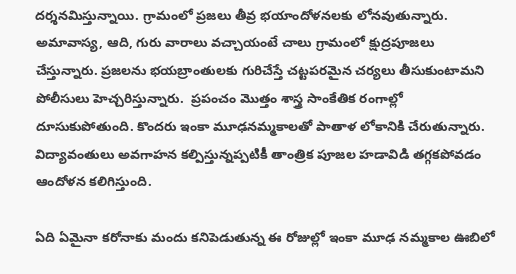దర్శనమిస్తున్నాయి. గ్రామంలో ప్రజలు తీవ్ర భయాందోళనలకు లోనవుతున్నారు. అమావాస్య, ఆది, గురు వారాలు వచ్చాయంటే చాలు గ్రామంలో క్షుద్రపూజలు చేస్తున్నారు. ప్రజలను భయబ్రాంతులకు గురిచేస్తే చట్టపరమైన చర్యలు తీసుకుంటామని పోలీసులు హెచ్చరిస్తున్నారు.  ప్రపంచం మొత్తం శాస్త్ర సాంకేతిక రంగాల్లో దూసుకుపోతుంది. కొందరు ఇంకా మూఢనమ్మకాలతో పాతాళ లోకానికి చేరుతున్నారు. విద్యావంతులు అవగాహన కల్పిస్తున్నప్పటికీ తాంత్రిక పూజల హడావిడి తగ్గకపోవడం ఆందోళన కలిగిస్తుంది.

ఏది ఏమైనా కరోనాకు మందు కనిపెడుతున్న ఈ రోజుల్లో ఇంకా మూఢ నమ్మకాల ఊబిలో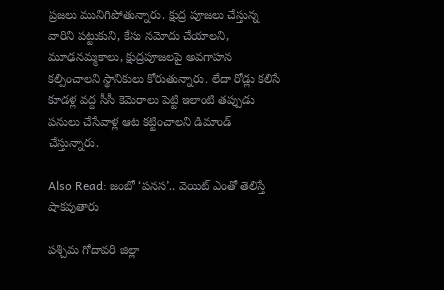ప్రజలు మునిగిపోతున్నారు. క్షుద్ర పూజలు చేస్తున్న వారిని పట్టుకుని, కేసు నమోదు చేయాలని, మూఢనమ్మకాలు, క్షుద్రపూజలపై అవగాహన కల్పించాలని స్థానికులు కోరుతున్నారు. లేదా రోడ్లు కలిసే కూడళ్ల వద్ద సీసీ కెమెరాలు పెట్టి ఇలాంటి తప్పుడు పనులు చేసేవాళ్ల ఆట కట్టించాలని డిమాండ్ చేస్తున్నారు.

Also Read: జంబో ‘పనస’.. వెయిట్ ఎంతో తెలిస్తే షాకవుతారు

పశ్చిమ గోదావరి జిల్లా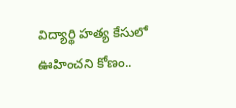విద్యార్థి హత్య కేసులో ఊహించని కోణం..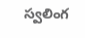స్వలింగ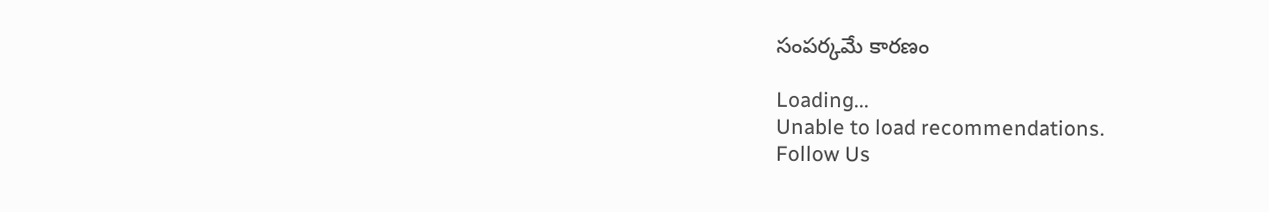సంపర్కమే కారణం

Loading...
Unable to load recommendations.
Follow Us